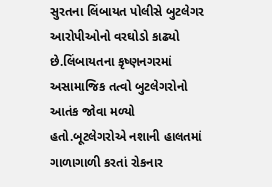સુરતના લિંબાયત પોલીસે બુટલેગર આરોપીઓનો વરઘોડો કાઢ્યો છે.લિંબાયતના કૃષ્ણનગરમાં અસામાજિક તત્વો બુટલેગરોનો આતંક જોવા મળ્યો હતો.બૂટલેગરોએ નશાની હાલતમાં ગાળાગાળી કરતાં રોકનાર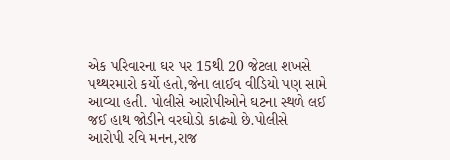એક પરિવારના ઘર પર 15થી 20 જેટલા શખસે પથ્થરમારો કર્યો હતો,જેના લાઈવ વીડિયો પણ સામે આવ્યા હતી. પોલીસે આરોપીઓને ઘટના સ્થળે લઈ જઈ હાથ જોડીને વરઘોડો કાઢ્યો છે.પોલીસે આરોપી રવિ મનન,રાજ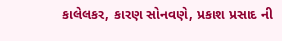કાલેલકર, કારણ સોનવણે, પ્રકાશ પ્રસાદ ની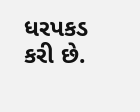ધરપકડ કરી છે.